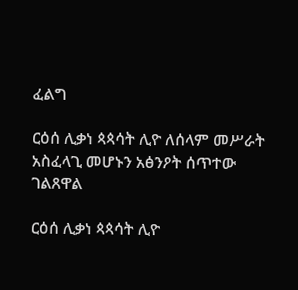ፈልግ

ርዕሰ ሊቃነ ጳጳሳት ሊዮ ለሰላም መሥራት አስፈላጊ መሆኑን አፅንዖት ሰጥተው ገልጸዋል

ርዕሰ ሊቃነ ጳጳሳት ሊዮ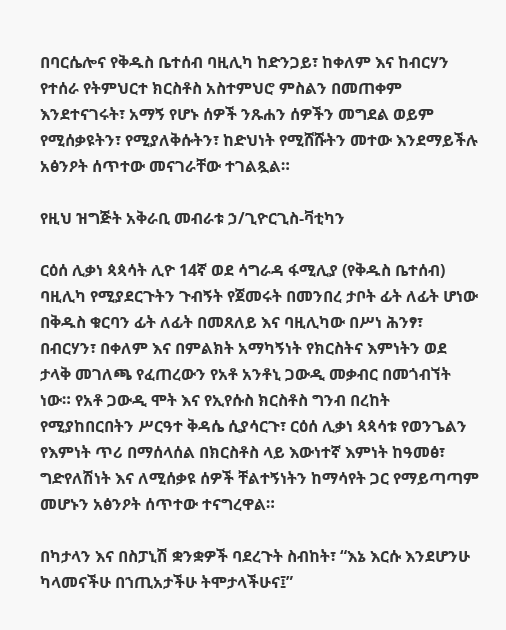በባርሴሎና የቅዱስ ቤተሰብ ባዚሊካ ከድንጋይ፣ ከቀለም እና ከብርሃን የተሰራ የትምህርተ ክርስቶስ አስተምህሮ ምስልን በመጠቀም እንደተናገሩት፣ አማኝ የሆኑ ሰዎች ንጹሐን ሰዎችን መግደል ወይም የሚሰቃዩትን፣ የሚያለቅሱትን፣ ከድህነት የሚሸሹትን መተው እንደማይችሉ አፅንዖት ሰጥተው መናገራቸው ተገልጿል።

የዚህ ዝግጅት አቅራቢ መብራቱ ኃ/ጊዮርጊስ-ቫቲካን

ርዕሰ ሊቃነ ጳጳሳት ሊዮ 14ኛ ወደ ሳግራዳ ፋሚሊያ (የቅዱስ ቤተሰብ) ባዚሊካ የሚያደርጉትን ጉብኝት የጀመሩት በመንበረ ታቦት ፊት ለፊት ሆነው በቅዱስ ቁርባን ፊት ለፊት በመጸለይ እና ባዚሊካው በሥነ ሕንፃ፣ በብርሃን፣ በቀለም እና በምልክት አማካኝነት የክርስትና እምነትን ወደ ታላቅ መገለጫ የፈጠረውን የአቶ አንቶኒ ጋውዲ መቃብር በመጎብኘት ነው። የአቶ ጋውዲ ሞት እና የኢየሱስ ክርስቶስ ግንብ በረከት የሚያከበርበትን ሥርዓተ ቅዳሴ ሲያሳርጉ፣ ርዕሰ ሊቃነ ጳጳሳቱ የወንጌልን የእምነት ጥሪ በማሰላሰል በክርስቶስ ላይ እውነተኛ እምነት ከዓመፅ፣ ግድየለሽነት እና ለሚሰቃዩ ሰዎች ቸልተኝነትን ከማሳየት ጋር የማይጣጣም መሆኑን አፅንዖት ሰጥተው ተናግረዋል።

በካታላን እና በስፓኒሽ ቋንቋዎች ባደረጉት ስብከት፣ “እኔ እርሱ እንደሆንሁ ካላመናችሁ በኀጢአታችሁ ትሞታላችሁና፤”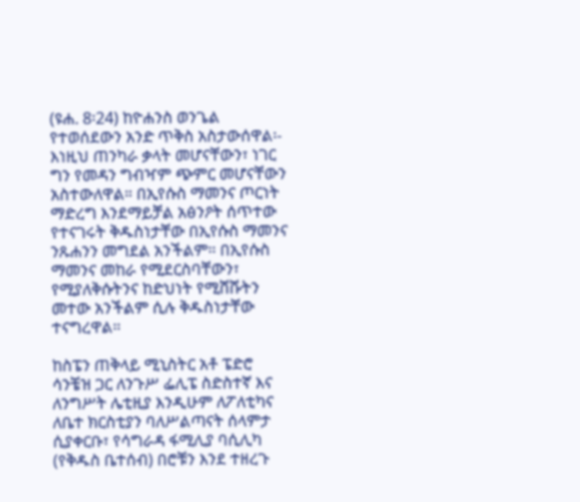(ዩሐ. 8፡24) ከዮሐንስ ወንጌል የተወሰደውን አንድ ጥቅስ አስታውሰዋል፡- እነዚህ ጠንካራ ቃላት መሆናቸውን፣ ነገር ግን የመዳን ግብዣም ጭምር መሆናቸውን አስተውለዋል። በኢየሱስ ማመንና ጦርነት ማድረግ እንደማይቻል አፅንዖት ሰጥተው የተናገሩት ቅዱስነታቸው በኢየሱስ ማመንና ንጹሐንን መግደል አንችልም። በኢየሱስ ማመንና መከራ የሚደርስባቸውን፣ የሚያለቅሱትንና ከድህነት የሚሸሹትን መተው አንችልም ሲሉ ቅዱስነታቸው ተናግረዋል።

ከስፔን ጠቅላይ ሚኒስትር አቶ ፔድሮ ሳንቼዝ ጋር ለንጉሥ ፌሊፔ ስድስተኛ እና ለንግሥት ሌቲዚያ እንዲሁም ለፖለቲካና ለቤተ ክርስቲያን ባለሥልጣናት ሰላምታ ሲያቀርቡ፣ የሳግራዳ ፋሚሊያ ባሲሊካ (የቅዱስ ቤተሰብ) በሮቹን እንደ ተዘረጉ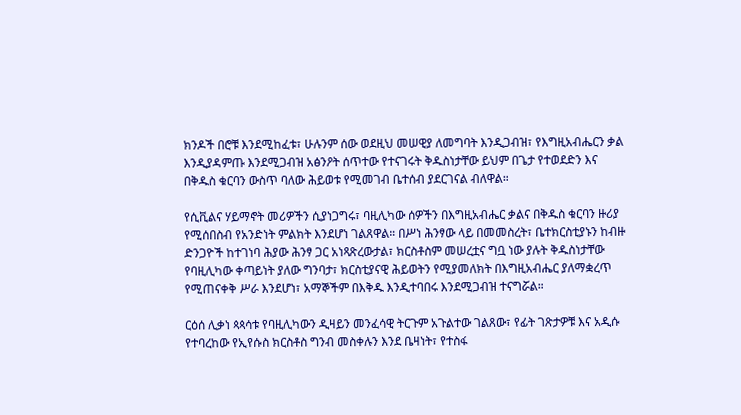ክንዶች በሮቹ እንደሚከፈቱ፣ ሁሉንም ሰው ወደዚህ መሠዊያ ለመግባት እንዲጋብዝ፣ የእግዚአብሔርን ቃል እንዲያዳምጡ እንደሚጋብዝ አፅንዖት ሰጥተው የተናገሩት ቅዱስነታቸው ይህም በጌታ የተወደድን እና በቅዱስ ቁርባን ውስጥ ባለው ሕይወቱ የሚመገብ ቤተሰብ ያደርገናል ብለዋል።

የሲቪልና ሃይማኖት መሪዎችን ሲያነጋግሩ፣ ባዚሊካው ሰዎችን በእግዚአብሔር ቃልና በቅዱስ ቁርባን ዙሪያ የሚሰበስብ የአንድነት ምልክት እንደሆነ ገልጸዋል። በሥነ ሕንፃው ላይ በመመስረት፣ ቤተክርስቲያኑን ከብዙ ድንጋዮች ከተገነባ ሕያው ሕንፃ ጋር አነጻጽረውታል፣ ክርስቶስም መሠረቷና ግቧ ነው ያሉት ቅዱስነታቸው የባዚሊካው ቀጣይነት ያለው ግንባታ፣ ክርስቲያናዊ ሕይወትን የሚያመለክት በእግዚአብሔር ያለማቋረጥ የሚጠናቀቅ ሥራ እንደሆነ፣ አማኞችም በእቅዱ እንዲተባበሩ እንደሚጋብዝ ተናግሯል።

ርዕሰ ሊቃነ ጳጳሳቱ የባዚሊካውን ዲዛይን መንፈሳዊ ትርጉም አጉልተው ገልጸው፣ የፊት ገጽታዎቹ እና አዲሱ የተባረከው የኢየሱስ ክርስቶስ ግንብ መስቀሉን እንደ ቤዛነት፣ የተስፋ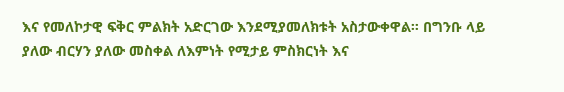እና የመለኮታዊ ፍቅር ምልክት አድርገው እንደሚያመለክቱት አስታውቀዋል። በግንቡ ላይ ያለው ብርሃን ያለው መስቀል ለእምነት የሚታይ ምስክርነት እና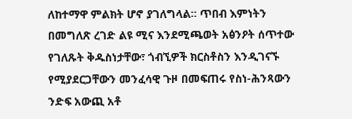ለከተማዋ ምልክት ሆኖ ያገለግላል። ጥበብ እምነትን በመግለጽ ረገድ ልዩ ሚና እንደሚጫወት አፅንዖት ሰጥተው የገለጹት ቅዱስነታቸው፣ ጎብኚዎች ክርስቶስን እንዲገናኙ የሚያደርጋቸውን መንፈሳዊ ጉዞ በመፍጠሩ የስነ-ሕንጻውን ንድፍ አውጪ አቶ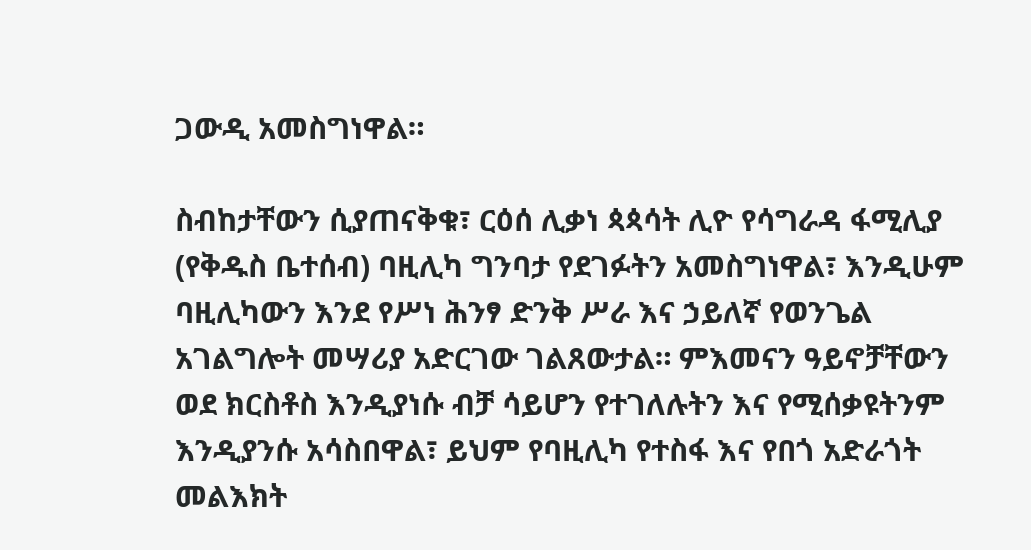ጋውዲ አመስግነዋል።

ስብከታቸውን ሲያጠናቅቁ፣ ርዕሰ ሊቃነ ጳጳሳት ሊዮ የሳግራዳ ፋሚሊያ (የቅዱስ ቤተሰብ) ባዚሊካ ግንባታ የደገፉትን አመስግነዋል፣ እንዲሁም ባዚሊካውን እንደ የሥነ ሕንፃ ድንቅ ሥራ እና ኃይለኛ የወንጌል አገልግሎት መሣሪያ አድርገው ገልጸውታል። ምእመናን ዓይኖቻቸውን ወደ ክርስቶስ እንዲያነሱ ብቻ ሳይሆን የተገለሉትን እና የሚሰቃዩትንም እንዲያንሱ አሳስበዋል፣ ይህም የባዚሊካ የተስፋ እና የበጎ አድራጎት መልእክት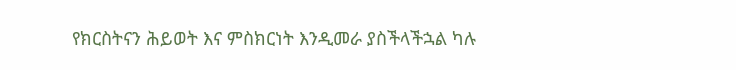የክርስትናን ሕይወት እና ምስክርነት እንዲመራ ያስችላችኋል ካሉ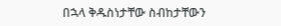በኋላ ቅዱስነታቸው ስብከታቸውን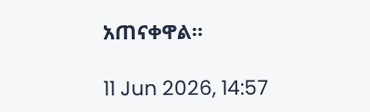አጠናቀዋል።

11 Jun 2026, 14:57